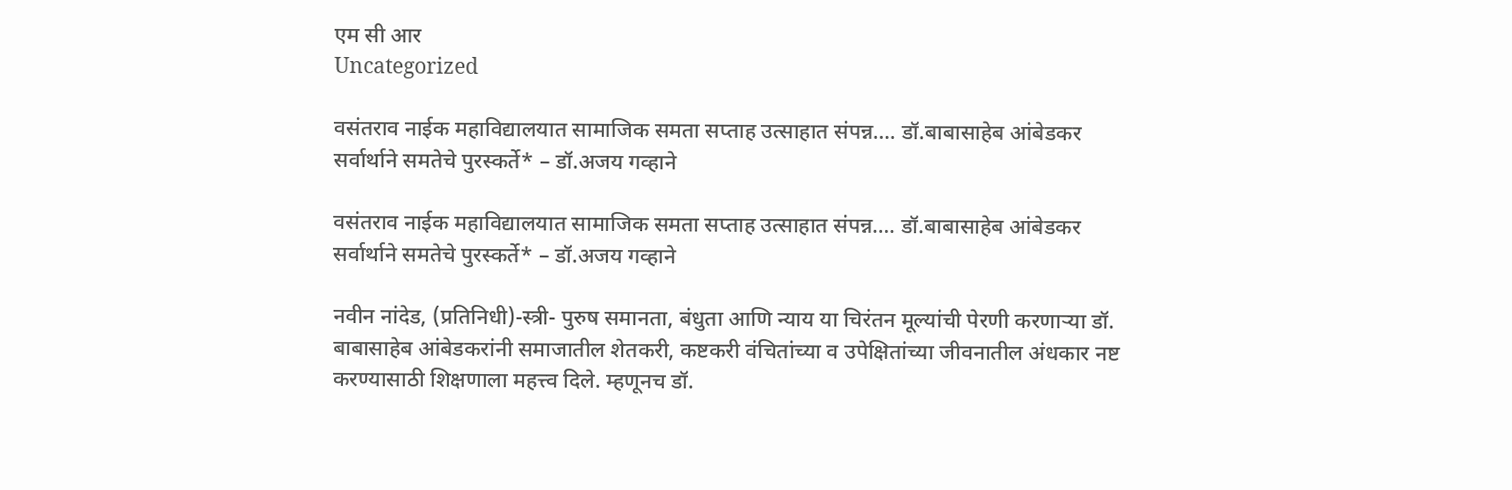एम सी आर
Uncategorized

वसंतराव नाईक महाविद्यालयात सामाजिक समता सप्ताह उत्साहात संपन्न…. डॉ.बाबासाहेब आंबेडकर सर्वार्थाने समतेचे पुरस्कर्ते* – डॉ.अजय गव्हाने

वसंतराव नाईक महाविद्यालयात सामाजिक समता सप्ताह उत्साहात संपन्न…. डॉ.बाबासाहेब आंबेडकर सर्वार्थाने समतेचे पुरस्कर्ते* – डॉ.अजय गव्हाने

नवीन नांदेड, (प्रतिनिधी)-स्त्री- पुरुष समानता, बंधुता आणि न्याय या चिरंतन मूल्यांची पेरणी करणाऱ्या डॉ. बाबासाहेब आंबेडकरांनी समाजातील शेतकरी, कष्टकरी वंचितांच्या व उपेक्षितांच्या जीवनातील अंधकार नष्ट करण्यासाठी शिक्षणाला महत्त्व दिले. म्हणूनच डॉ.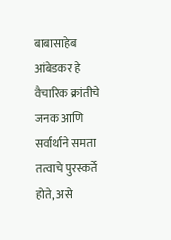बाबासाहेब आंबेडकर हे वैचारिक क्रांतीचे जनक आणि सर्वार्थाने समता तत्वाचे पुरस्कर्ते होते, असे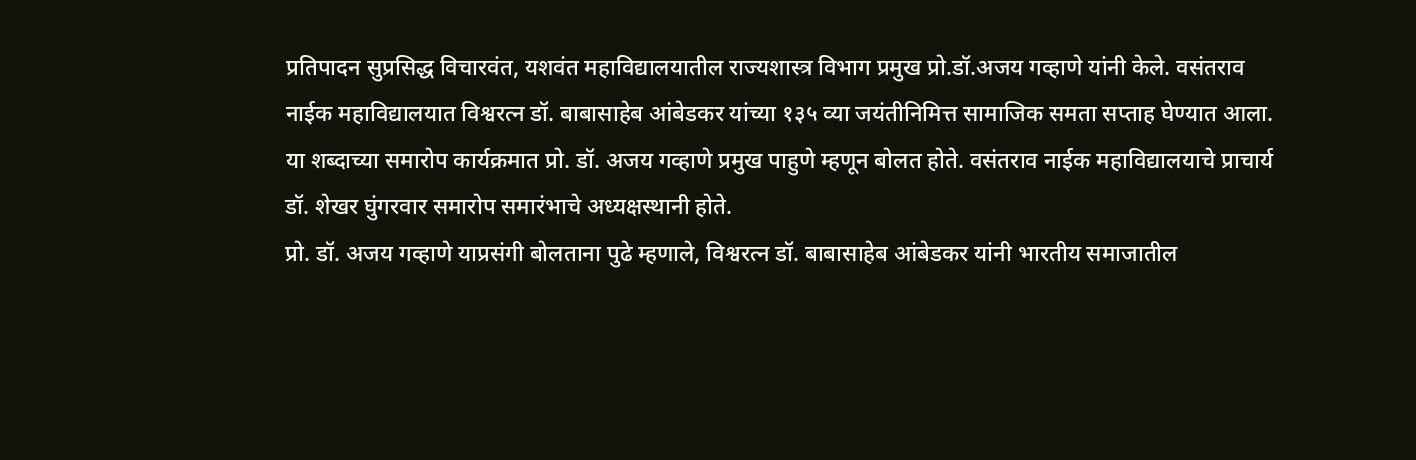प्रतिपादन सुप्रसिद्ध विचारवंत, यशवंत महाविद्यालयातील राज्यशास्त्र विभाग प्रमुख प्रो.डॉ.अजय गव्हाणे यांनी केले. वसंतराव नाईक महाविद्यालयात विश्वरत्न डॉ. बाबासाहेब आंबेडकर यांच्या १३५ व्या जयंतीनिमित्त सामाजिक समता सप्ताह घेण्यात आला. या शब्दाच्या समारोप कार्यक्रमात प्रो. डॉ. अजय गव्हाणे प्रमुख पाहुणे म्हणून बोलत होते. वसंतराव नाईक महाविद्यालयाचे प्राचार्य डॉ. शेखर घुंगरवार समारोप समारंभाचे अध्यक्षस्थानी होते.
प्रो. डॉ. अजय गव्हाणे याप्रसंगी बोलताना पुढे म्हणाले, विश्वरत्न डॉ. बाबासाहेब आंबेडकर यांनी भारतीय समाजातील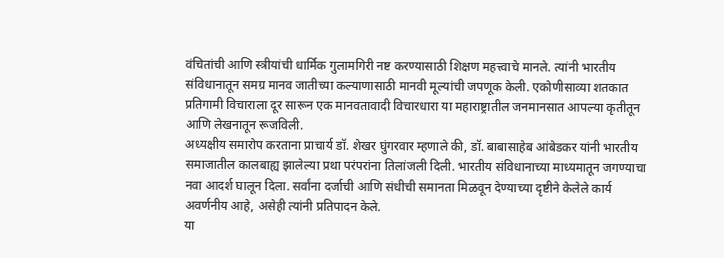वंचितांची आणि स्त्रीयांची धार्मिक गुलामगिरी नष्ट करण्यासाठी शिक्षण महत्त्वाचे मानले. त्यांनी भारतीय संविधानातून समग्र मानव जातीच्या कल्याणासाठी मानवी मूल्यांची जपणूक केली. एकोणीसाव्या शतकात प्रतिगामी विचाराला दूर सारून एक मानवतावादी विचारधारा या महाराष्ट्रातील जनमानसात आपल्या कृतीतून आणि लेखनातून रूजविली.
अध्यक्षीय समारोप करताना प्राचार्य डॉ. शेखर घुंगरवार म्हणाले की, डॉ. बाबासाहेब आंबेडकर यांनी भारतीय समाजातील कालबाह्य झालेल्या प्रथा परंपरांना तिलांजली दिली. भारतीय संविधानाच्या माध्यमातून जगण्याचा नवा आदर्श घालून दिला. सर्वांना दर्जाची आणि संधीची समानता मिळवून देण्याच्या दृष्टीने केलेले कार्य अवर्णनीय आहे, असेही त्यांनी प्रतिपादन केले.
या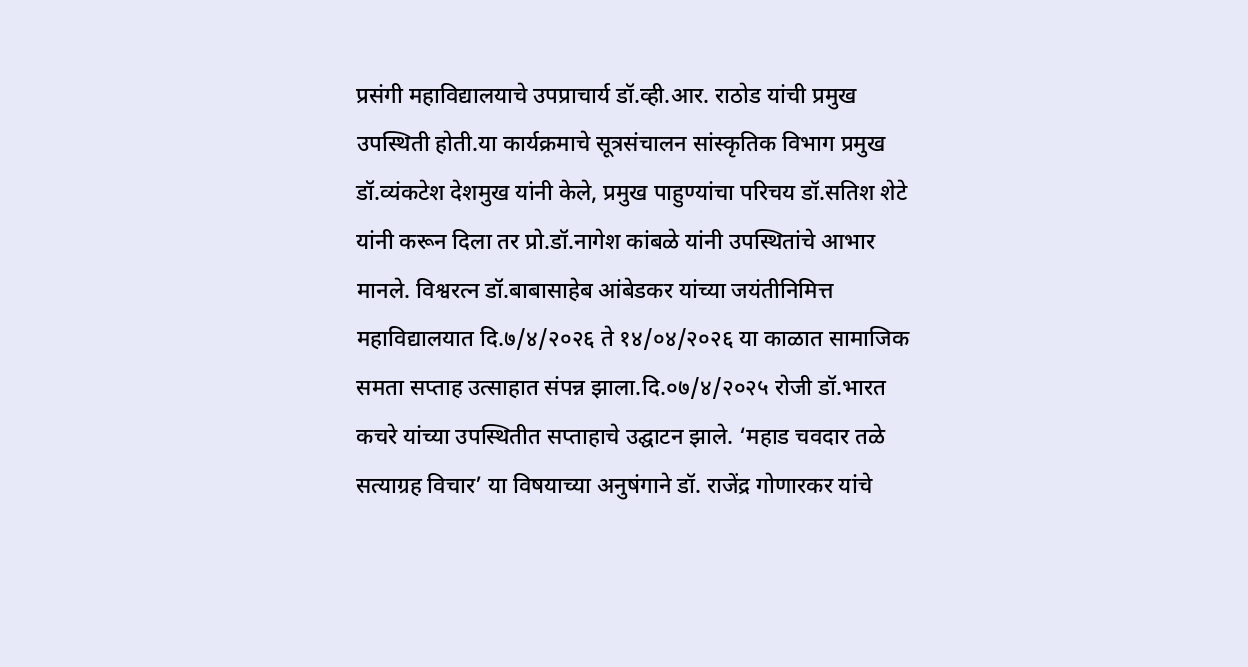प्रसंगी महाविद्यालयाचे उपप्राचार्य डॉ.व्ही.आर. राठोड यांची प्रमुख उपस्थिती होती.या कार्यक्रमाचे सूत्रसंचालन सांस्कृतिक विभाग प्रमुख डॉ.व्यंकटेश देशमुख यांनी केले, प्रमुख पाहुण्यांचा परिचय डॉ.सतिश शेटे यांनी करून दिला तर प्रो.डॉ.नागेश कांबळे यांनी उपस्थितांचे आभार मानले. विश्वरत्न डॉ.बाबासाहेब आंबेडकर यांच्या जयंतीनिमित्त महाविद्यालयात दि.७/४/२०२६ ते १४/०४/२०२६ या काळात सामाजिक समता सप्ताह उत्साहात संपन्न झाला.दि.०७/४/२०२५ रोजी डॉ.भारत कचरे यांच्या उपस्थितीत सप्ताहाचे उद्घाटन झाले. ‘महाड चवदार तळे सत्याग्रह विचार’ या विषयाच्या अनुषंगाने डॉ. राजेंद्र गोणारकर यांचे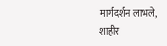मार्गदर्शन लाभले, शाहीर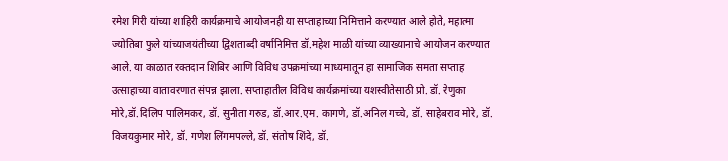रमेश गिरी यांच्या शाहिरी कार्यक्रमाचे आयोजनही या सप्ताहाच्या निमित्ताने करण्यात आले होते, महात्मा ज्योतिबा फुले यांच्याजयंतीच्या द्विशताब्दी वर्षानिमित्त डॉ.महेश माळी यांच्या व्याख्यानाचे आयोजन करण्यात आले. या काळात रक्तदान शिबिर आणि विविध उपक्रमांच्या माध्यमातून हा सामाजिक समता सप्ताह उत्साहाच्या वातावरणात संपन्न झाला. सप्ताहातील विविध कार्यक्रमांच्या यशस्वीतेसाठी प्रो. डॉ. रेणुका मोरे,डॉ.दिलिप पालिमकर, डॉ. सुनीता गरुड, डॉ.आर.एम. कागणे, डॉ.अनिल गच्चे, डॉ. साहेबराव मोरे, डॉ. विजयकुमार मोरे, डॉ. गणेश लिंगमपल्ले, डॉ. संतोष शिंदे, डॉ.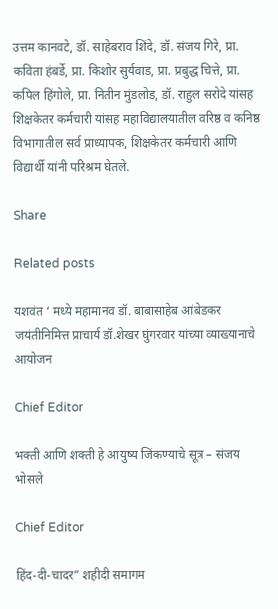उत्तम कानवटे, डॉ. साहेबराव शिंदे, डॉ. संजय गिरे, प्रा. कविता हंबर्डे, प्रा. किशोर सुर्यवाड, प्रा. प्रबुद्ध चित्ते, प्रा. कपिल हिंगोले, प्रा. नितीन मुंडलोड, डॉ. राहुल सरोदे यांसह शिक्षकेतर कर्मचारी यांसह महाविद्यालयातील वरिष्ठ व कनिष्ठ विभागातील सर्व प्राध्यापक, शिक्षकेतर कर्मचारी आणि विद्यार्थी यांनी परिश्रम घेतले.

Share

Related posts

यशवंत ‘ मध्ये महामानव डॉ. बाबासाहेब आंबेडकर जयंतीनिमित्त प्राचार्य डॉ.शेखर घुंगरवार यांच्या व्याख्यानाचे आयोजन

Chief Editor

भक्ती आणि शक्ती हे आयुष्य जिंकण्याचे सूत्र – संजय भोसले

Chief Editor

हिंद-दी-चादर” शहीदी समागम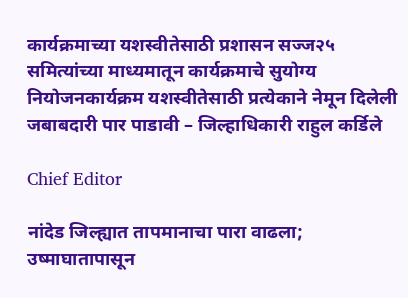कार्यक्रमाच्या यशस्वीतेसाठी प्रशासन सज्ज२५ समित्यांच्या माध्यमातून कार्यक्रमाचे सुयोग्य नियोजनकार्यक्रम यशस्वीतेसाठी प्रत्येकाने नेमून दिलेली जबाबदारी पार पाडावी – जिल्हाधिकारी राहुल कर्डिले

Chief Editor

नांदेड जिल्ह्यात तापमानाचा पारा वाढला; उष्माघातापासून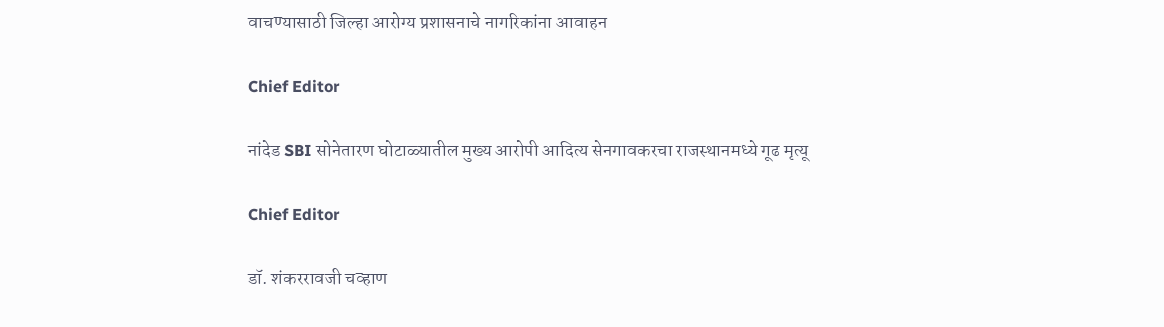वाचण्यासाठी जिल्हा आरोग्य प्रशासनाचे नागरिकांना आवाहन

Chief Editor

नांदेड SBI सोनेतारण घोटाळ्यातील मुख्य आरोपी आदित्य सेनगावकरचा राजस्थानमध्ये गूढ मृत्यू

Chief Editor

डॉ. शंकररावजी चव्हाण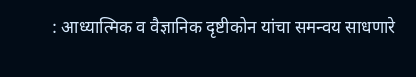: आध्यात्मिक व वैज्ञानिक दृष्टीकोन यांचा समन्वय साधणारे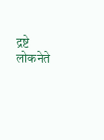द्रष्टे लोकनेते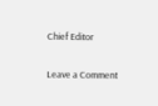Chief Editor

Leave a Comment